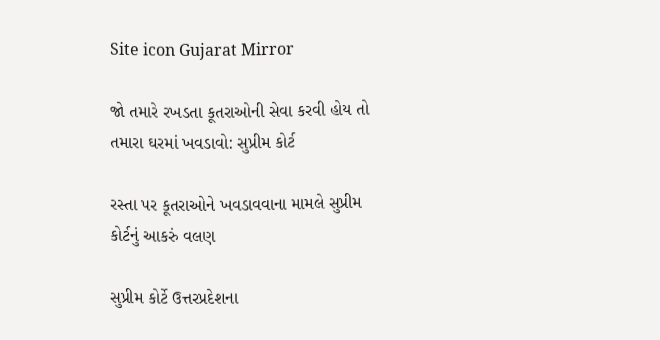Site icon Gujarat Mirror

જો તમારે રખડતા કૂતરાઓની સેવા કરવી હોય તો તમારા ઘરમાં ખવડાવો: સુપ્રીમ કોર્ટ

રસ્તા પર કૂતરાઓને ખવડાવવાના મામલે સુપ્રીમ કોર્ટનું આકરું વલણ

સુપ્રીમ કોર્ટે ઉત્તરપ્રદેશના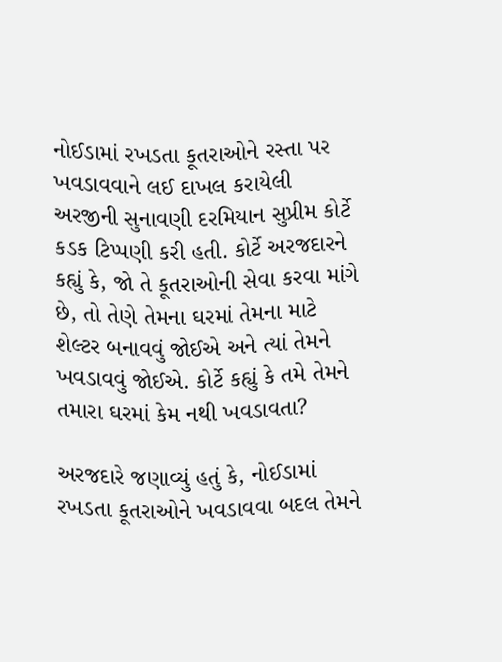નોઈડામાં રખડતા કૂતરાઓને રસ્તા પર ખવડાવવાને લઈ દાખલ કરાયેલી અરજીની સુનાવણી દરમિયાન સુપ્રીમ કોર્ટે કડક ટિપ્પણી કરી હતી. કોર્ટે અરજદારને કહ્યું કે, જો તે કૂતરાઓની સેવા કરવા માંગે છે, તો તેણે તેમના ઘરમાં તેમના માટે શેલ્ટર બનાવવું જોઈએ અને ત્યાં તેમને ખવડાવવું જોઈએ. કોર્ટે કહ્યું કે તમે તેમને તમારા ઘરમાં કેમ નથી ખવડાવતા?

અરજદારે જણાવ્યું હતું કે, નોઈડામાં રખડતા કૂતરાઓને ખવડાવવા બદલ તેમને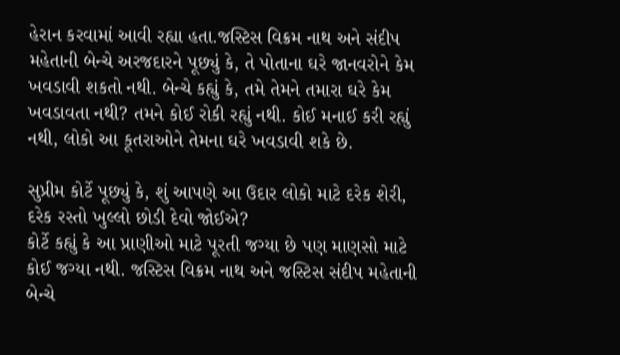હેરાન કરવામાં આવી રહ્યા હતા.જસ્ટિસ વિક્રમ નાથ અને સંદીપ મહેતાની બેન્ચે અરજદારને પૂછ્યું કે, તે પોતાના ઘરે જાનવરોને કેમ ખવડાવી શકતો નથી. બેન્ચે કહ્યું કે, તમે તેમને તમારા ઘરે કેમ ખવડાવતા નથી? તમને કોઈ રોકી રહ્યું નથી. કોઈ મનાઈ કરી રહ્યું નથી, લોકો આ કૂતરાઓને તેમના ઘરે ખવડાવી શકે છે.

સુપ્રીમ કોર્ટે પૂછ્યું કે, શું આપણે આ ઉદાર લોકો માટે દરેક શેરી, દરેક રસ્તો ખુલ્લો છોડી દેવો જોઈએ?
કોર્ટે કહ્યું કે આ પ્રાણીઓ માટે પૂરતી જગ્યા છે પણ માણસો માટે કોઈ જગ્યા નથી. જસ્ટિસ વિક્રમ નાથ અને જસ્ટિસ સંદીપ મહેતાની બેન્ચે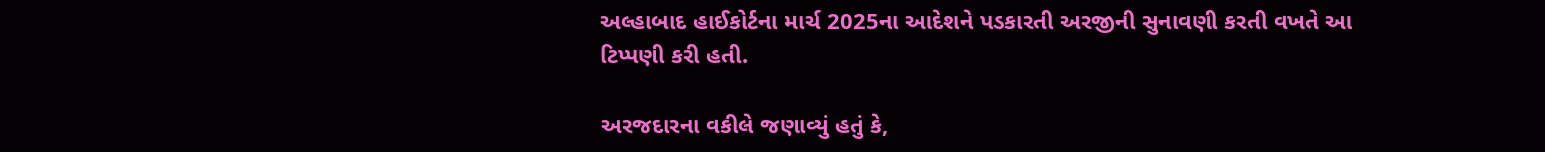અલ્હાબાદ હાઈકોર્ટના માર્ચ 2025ના આદેશને પડકારતી અરજીની સુનાવણી કરતી વખતે આ ટિપ્પણી કરી હતી.

અરજદારના વકીલે જણાવ્યું હતું કે,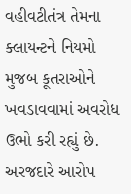વહીવટીતંત્ર તેમના ક્લાયન્ટને નિયમો મુજબ કૂતરાઓને ખવડાવવામાં અવરોધ ઉભો કરી રહ્યું છે. અરજદારે આરોપ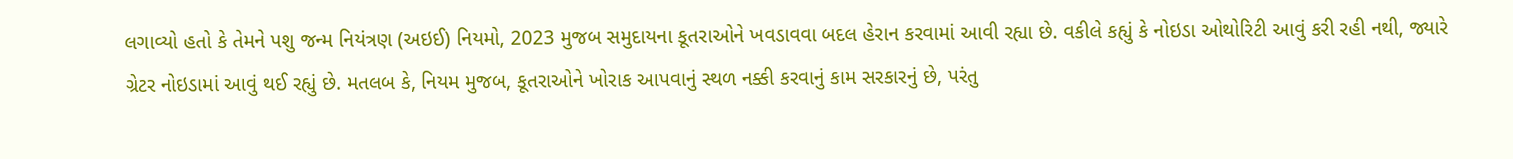લગાવ્યો હતો કે તેમને પશુ જન્મ નિયંત્રણ (અઇઈ) નિયમો, 2023 મુજબ સમુદાયના કૂતરાઓને ખવડાવવા બદલ હેરાન કરવામાં આવી રહ્યા છે. વકીલે કહ્યું કે નોઇડા ઓથોરિટી આવું કરી રહી નથી, જ્યારે ગ્રેટર નોઇડામાં આવું થઈ રહ્યું છે. મતલબ કે, નિયમ મુજબ, કૂતરાઓને ખોરાક આપવાનું સ્થળ નક્કી કરવાનું કામ સરકારનું છે, પરંતુ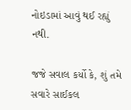નોઇડામાં આવું થઈ રહ્યું નથી.

જજે સવાલ કર્યો કે, શું તમે સવારે સાઈકલ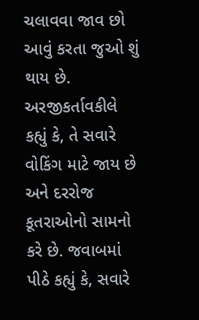ચલાવવા જાવ છો આવું કરતા જુઓ શું થાય છે. અરજીકર્તાવકીલે કહ્યું કે, તે સવારે વોકિંગ માટે જાય છે અને દરરોજ કૂતરાઓનો સામનો કરે છે. જવાબમાં પીઠે કહ્યું કે, સવારે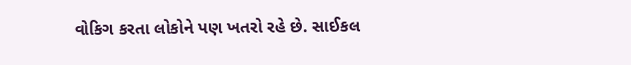વોકિગ કરતા લોકોને પણ ખતરો રહે છે. સાઈકલ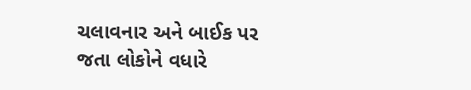ચલાવનાર અને બાઈક પર જતા લોકોને વધારે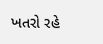ખતરો રહે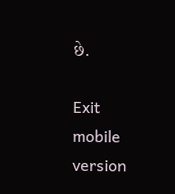છે.

Exit mobile version